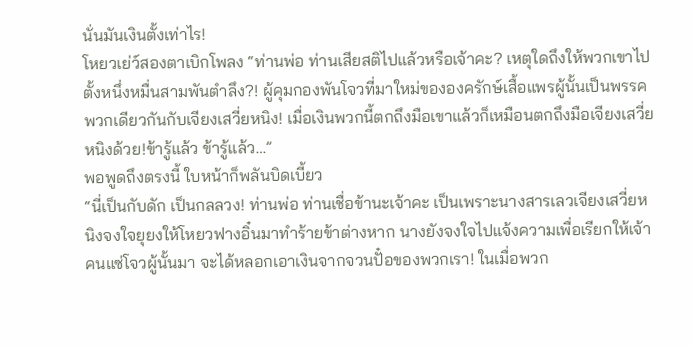นั่นมันเงินตั้งเท่าไร!
โหยวเย่ว์สองตาเบิกโพลง “ท่านพ่อ ท่านเสียสติไปแล้วหรือเจ้าคะ? เหตุใดถึงให้พวกเขาไปตั้งหนึ่งหมื่นสามพันตำลึง?! ผู้คุมกองพันโจวที่มาใหม่ขององครักษ์เสื้อแพรผู้นั้นเป็นพรรคพวกเดียวกันกับเจียงเสวี่ยหนิง! เมื่อเงินพวกนี้ตกถึงมือเขาแล้วก็เหมือนตกถึงมือเจียงเสวี่ยหนิงด้วย!ข้ารู้แล้ว ข้ารู้แล้ว…”
พอพูดถึงตรงนี้ ใบหน้าก็พลันบิดเบี้ยว
“นี่เป็นกับดัก เป็นกลลวง! ท่านพ่อ ท่านเชื่อข้านะเจ้าคะ เป็นเพราะนางสารเลวเจียงเสวี่ยหนิงจงใจยุยงให้โหยวฟางอิ๋นมาทำร้ายข้าต่างหาก นางยังจงใจไปแจ้งความเพื่อเรียกให้เจ้าคนแซ่โจวผู้นั้นมา จะได้หลอกเอาเงินจากจวนปั๋อของพวกเรา! ในเมื่อพวก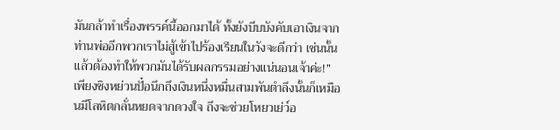มันกล้าทำเรื่องพรรค์นี้ออกมาได้ ทั้งยังบีบบังคับเอาเงินจากท่านพ่ออีกพวกเราไม่สู้เข้าไปร้องเรียนในวังจะดีกว่า เช่นนั้นแล้วต้องทำให้พวกมันได้รับผลกรรมอย่างแน่นอนเจ้าค่ะ!”
เพียงชิงหย่วนปั๋อนึกถึงเงินหนึ่งหมื่นสามพันตำลึงนั้นก็เหมือนมีโลหิตกลั่นหยดจากดวงใจ ถึงจะช่วยโหยวเย่ว์อ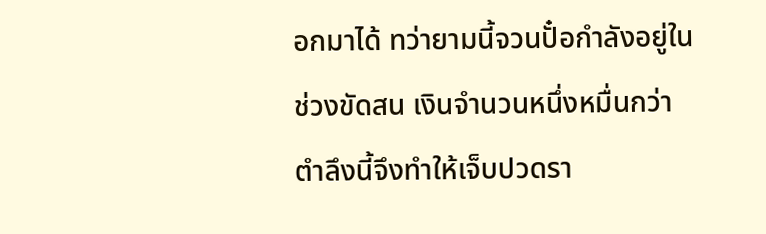อกมาได้ ทว่ายามนี้จวนปั๋อกำลังอยู่ในช่วงขัดสน เงินจำนวนหนึ่งหมื่นกว่าตำลึงนี้จึงทำให้เจ็บปวดรา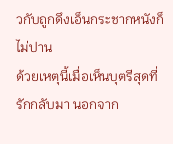วกับถูกดึงเอ็นกระชากหนังก็ไม่ปาน
ด้วยเหตุนี้เมื่อเห็นบุตรีสุดที่รักกลับมา นอกจาก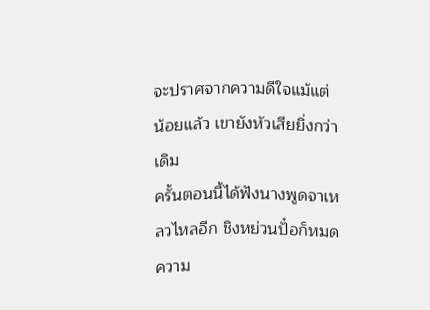จะปราศจากความดีใจแม้แต่น้อยแล้ว เขายังหัวเสียยิ่งกว่าเดิม
ครั้นตอนนี้ได้ฟังนางพูดจาเหลวไหลอีก ชิงหย่วนปั๋อก็หมดความ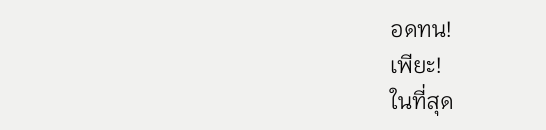อดทน!
เพียะ!
ในที่สุด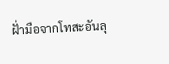ฝั่ามือจากโทสะอันลุ